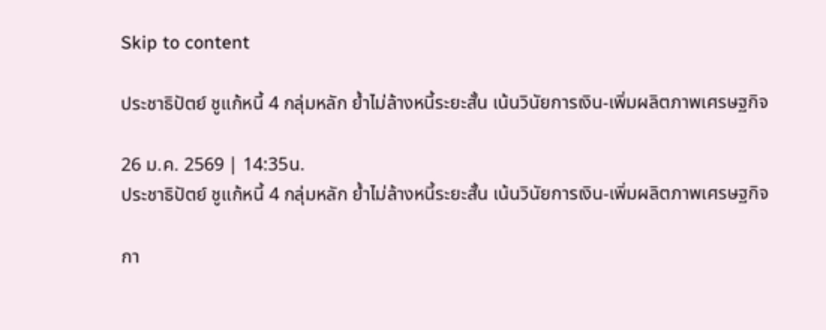Skip to content

ประชาธิปัตย์ ชูแก้หนี้ 4 กลุ่มหลัก ย้ำไม่ล้างหนี้ระยะสั้น เน้นวินัยการเงิน-เพิ่มผลิตภาพเศรษฐกิจ

26 ม.ค. 2569 | 14:35น.
ประชาธิปัตย์ ชูแก้หนี้ 4 กลุ่มหลัก ย้ำไม่ล้างหนี้ระยะสั้น เน้นวินัยการเงิน-เพิ่มผลิตภาพเศรษฐกิจ

กา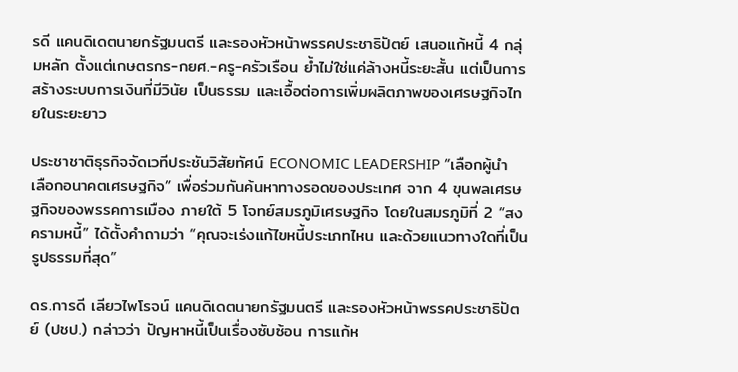รดี แคนดิเดตนายกรัฐมนตรี และรองหัวหน้าพรรคประชาธิปัตย์ เสนอแก้หนี้ 4 กลุ่มหลัก ตั้งแต่เกษตรกร-กยศ.-ครู-ครัวเรือน ย้ำไม่ใช่แค่ล้างหนี้ระยะสั้น แต่เป็นการสร้างระบบการเงินที่มีวินัย เป็นธรรม และเอื้อต่อการเพิ่มผลิตภาพของเศรษฐกิจไทยในระยะยาว

ประชาชาติธุรกิจจัดเวทีประชันวิสัยทัศน์ ECONOMIC LEADERSHIP “เลือกผู้นำ เลือกอนาคตเศรษฐกิจ” เพื่อร่วมกันค้นหาทางรอดของประเทศ จาก 4 ขุนพลเศรษฐกิจของพรรคการเมือง ภายใต้ 5 โจทย์สมรภูมิเศรษฐกิจ โดยในสมรภูมิที่ 2 “สงครามหนี้” ได้ตั้งคำถามว่า “คุณจะเร่งแก้ไขหนี้ประเภทไหน และด้วยแนวทางใดที่เป็นรูปธรรมที่สุด”

ดร.การดี เลียวไพโรจน์ แคนดิเดตนายกรัฐมนตรี และรองหัวหน้าพรรคประชาธิปัตย์ (ปชป.) กล่าวว่า ปัญหาหนี้เป็นเรื่องซับซ้อน การแก้ห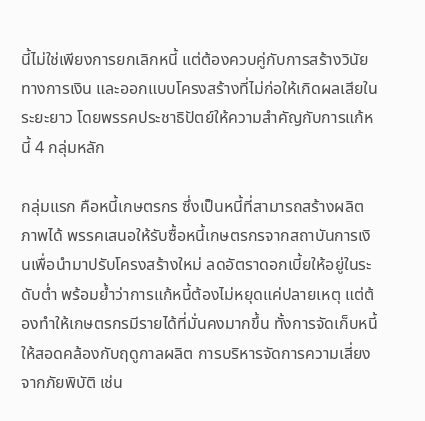นี้ไม่ใช่เพียงการยกเลิกหนี้ แต่ต้องควบคู่กับการสร้างวินัยทางการเงิน และออกแบบโครงสร้างที่ไม่ก่อให้เกิดผลเสียในระยะยาว โดยพรรคประชาธิปัตย์ให้ความสำคัญกับการแก้หนี้ 4 กลุ่มหลัก

กลุ่มแรก คือหนี้เกษตรกร ซึ่งเป็นหนี้ที่สามารถสร้างผลิตภาพได้ พรรคเสนอให้รับซื้อหนี้เกษตรกรจากสถาบันการเงินเพื่อนำมาปรับโครงสร้างใหม่ ลดอัตราดอกเบี้ยให้อยู่ในระดับต่ำ พร้อมย้ำว่าการแก้หนี้ต้องไม่หยุดแค่ปลายเหตุ แต่ต้องทำให้เกษตรกรมีรายได้ที่มั่นคงมากขึ้น ทั้งการจัดเก็บหนี้ให้สอดคล้องกับฤดูกาลผลิต การบริหารจัดการความเสี่ยงจากภัยพิบัติ เช่น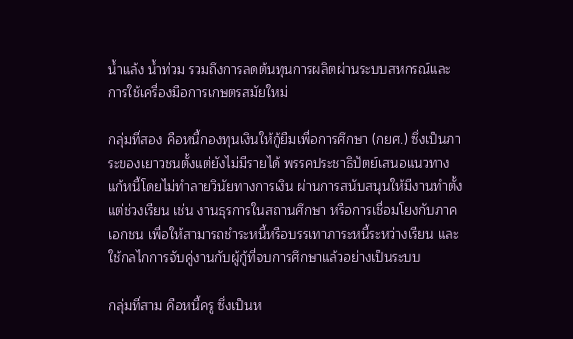น้ำแล้ง น้ำท่วม รวมถึงการลดต้นทุนการผลิตผ่านระบบสหกรณ์และการใช้เครื่องมือการเกษตรสมัยใหม่

กลุ่มที่สอง คือหนี้กองทุนเงินให้กู้ยืมเพื่อการศึกษา (กยศ.) ซึ่งเป็นภาระของเยาวชนตั้งแต่ยังไม่มีรายได้ พรรคประชาธิปัตย์เสนอแนวทางแก้หนี้โดยไม่ทำลายวินัยทางการเงิน ผ่านการสนับสนุนให้มีงานทำตั้งแต่ช่วงเรียน เช่น งานธุรการในสถานศึกษา หรือการเชื่อมโยงกับภาคเอกชน เพื่อให้สามารถชำระหนี้หรือบรรเทาภาระหนี้ระหว่างเรียน และใช้กลไกการจับคู่งานกับผู้กู้ที่จบการศึกษาแล้วอย่างเป็นระบบ

กลุ่มที่สาม คือหนี้ครู ซึ่งเป็นห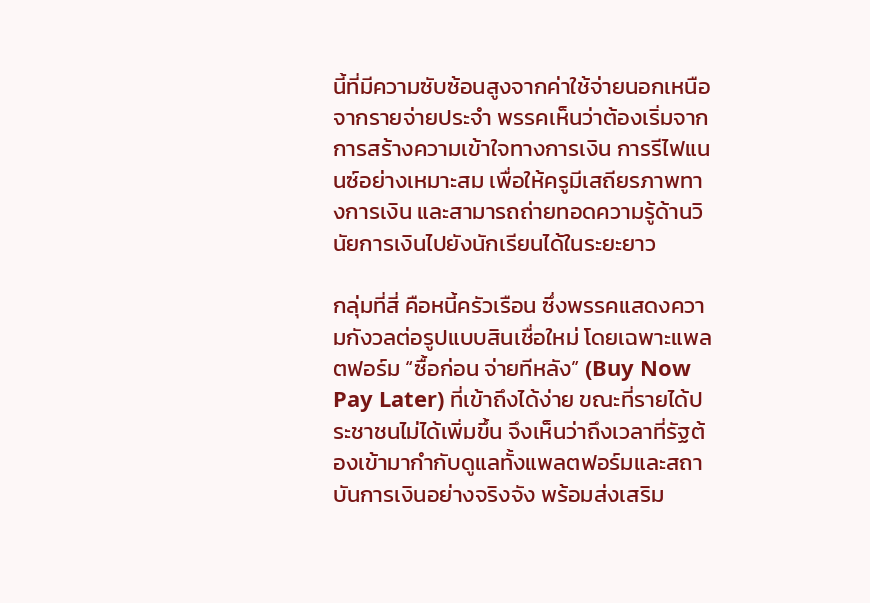นี้ที่มีความซับซ้อนสูงจากค่าใช้จ่ายนอกเหนือจากรายจ่ายประจำ พรรคเห็นว่าต้องเริ่มจากการสร้างความเข้าใจทางการเงิน การรีไฟแนนซ์อย่างเหมาะสม เพื่อให้ครูมีเสถียรภาพทางการเงิน และสามารถถ่ายทอดความรู้ด้านวินัยการเงินไปยังนักเรียนได้ในระยะยาว

กลุ่มที่สี่ คือหนี้ครัวเรือน ซึ่งพรรคแสดงความกังวลต่อรูปแบบสินเชื่อใหม่ โดยเฉพาะแพลตฟอร์ม “ซื้อก่อน จ่ายทีหลัง” (Buy Now Pay Later) ที่เข้าถึงได้ง่าย ขณะที่รายได้ประชาชนไม่ได้เพิ่มขึ้น จึงเห็นว่าถึงเวลาที่รัฐต้องเข้ามากำกับดูแลทั้งแพลตฟอร์มและสถาบันการเงินอย่างจริงจัง พร้อมส่งเสริม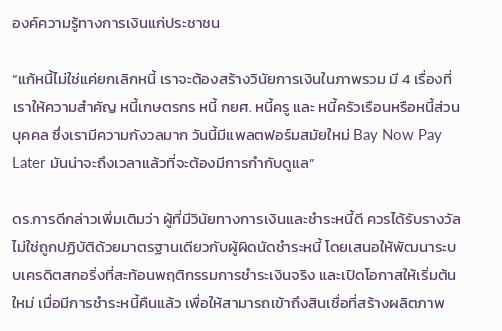องค์ความรู้ทางการเงินแก่ประชาชน

“แก้หนี้ไม่ใช่แค่ยกเลิกหนี้ เราจะต้องสร้างวินัยการเงินในภาพรวม มี 4 เรื่องที่เราให้ความสำคัญ หนี้เกษตรกร หนี้ กยศ. หนี้ครู และ หนี้ครัวเรือนหรือหนี้ส่วนบุคคล ซึ่งเรามีความกังวลมาก วันนี้มีแพลตฟอร์มสมัยใหม่ Bay Now Pay Later มันน่าจะถึงเวลาแล้วที่จะต้องมีการกำกับดูแล”

ดร.การดีกล่าวเพิ่มเติมว่า ผู้ที่มีวินัยทางการเงินและชำระหนี้ดี ควรได้รับรางวัล ไม่ใช่ถูกปฏิบัติด้วยมาตรฐานเดียวกับผู้ผิดนัดชำระหนี้ โดยเสนอให้พัฒนาระบบเครดิตสกอริ่งที่สะท้อนพฤติกรรมการชำระเงินจริง และเปิดโอกาสให้เริ่มต้นใหม่ เมื่อมีการชำระหนี้คืนแล้ว เพื่อให้สามารถเข้าถึงสินเชื่อที่สร้างผลิตภาพ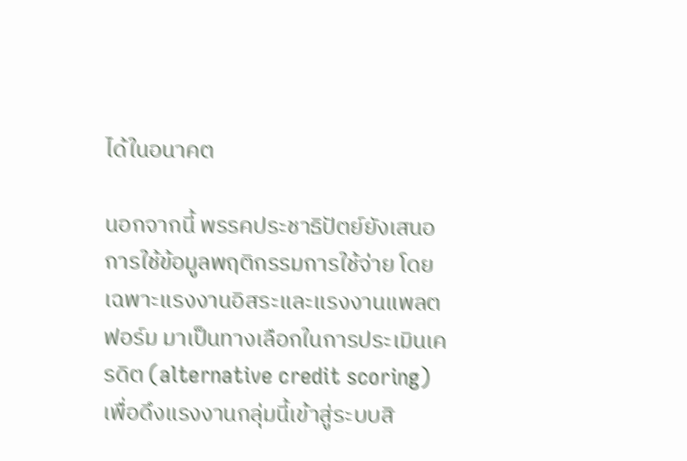ได้ในอนาคต

นอกจากนี้ พรรคประชาธิปัตย์ยังเสนอการใช้ข้อมูลพฤติกรรมการใช้จ่าย โดยเฉพาะแรงงานอิสระและแรงงานแพลตฟอร์ม มาเป็นทางเลือกในการประเมินเครดิต (alternative credit scoring) เพื่อดึงแรงงานกลุ่มนี้เข้าสู่ระบบสิ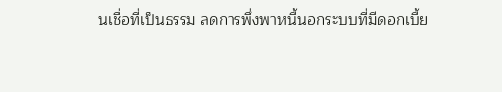นเชื่อที่เป็นธรรม ลดการพึ่งพาหนี้นอกระบบที่มีดอกเบี้ย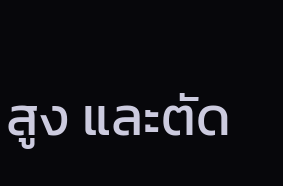สูง และตัด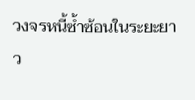วงจรหนี้ซ้ำซ้อนในระยะยาว